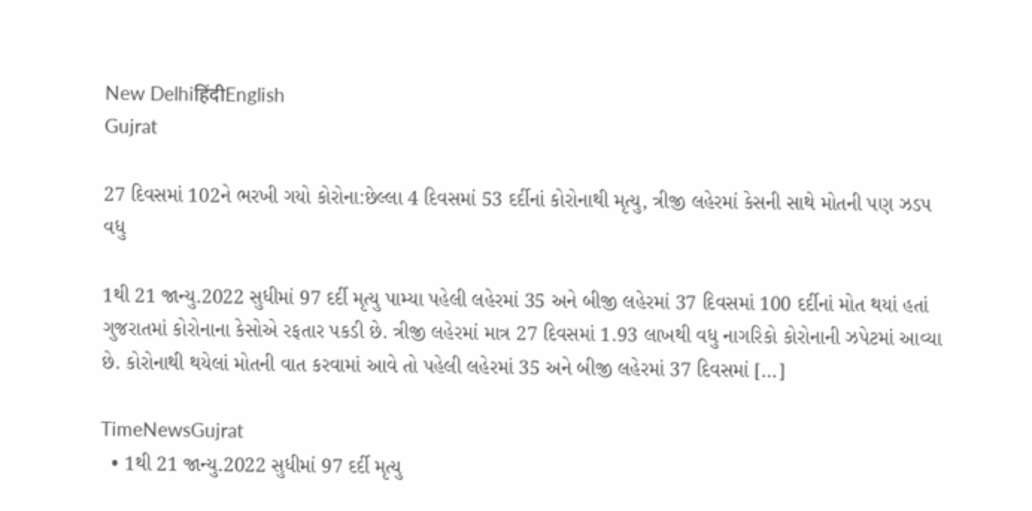New DelhiहिंदीEnglish
Gujrat

27 દિવસમાં 102ને ભરખી ગયો કોરોના:છેલ્લા 4 દિવસમાં 53 દર્દીનાં કોરોનાથી મૃત્યુ, ત્રીજી લહેરમાં કેસની સાથે મોતની પણ ઝડપ વધુ

1થી 21 જાન્યુ.2022 સુધીમાં 97 દર્દી મૃત્યુ પામ્યા પહેલી લહેરમાં 35 અને બીજી લહેરમાં 37 દિવસમાં 100 દર્દીનાં મોત થયાં હતાં ગુજરાતમાં કોરોનાના કેસોએ રફતાર પકડી છે. ત્રીજી લહેરમાં માત્ર 27 દિવસમાં 1.93 લાખથી વધુ નાગરિકો કોરોનાની ઝપેટમાં આવ્યા છે. કોરોનાથી થયેલાં મોતની વાત કરવામાં આવે તો પહેલી લહેરમાં 35 અને બીજી લહેરમાં 37 દિવસમાં […]

TimeNewsGujrat
  • 1થી 21 જાન્યુ.2022 સુધીમાં 97 દર્દી મૃત્યુ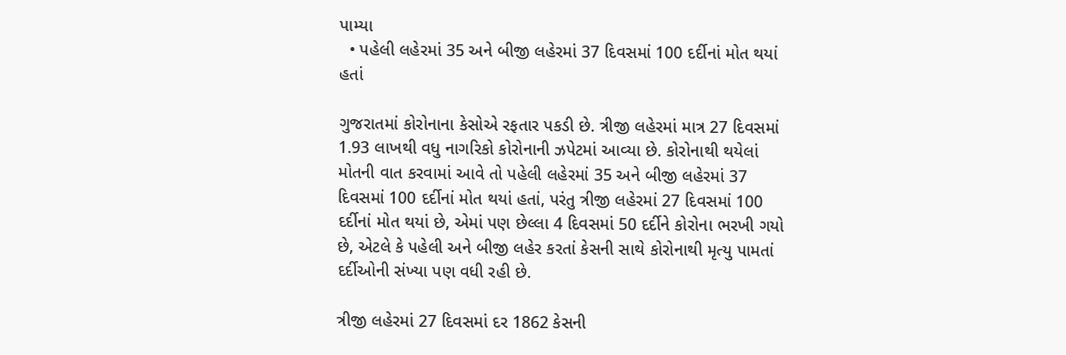પામ્યા
  • પહેલી લહેરમાં 35 અને બીજી લહેરમાં 37 દિવસમાં 100 દર્દીનાં મોત થયાં હતાં

ગુજરાતમાં કોરોનાના કેસોએ રફતાર પકડી છે. ત્રીજી લહેરમાં માત્ર 27 દિવસમાં 1.93 લાખથી વધુ નાગરિકો કોરોનાની ઝપેટમાં આવ્યા છે. કોરોનાથી થયેલાં મોતની વાત કરવામાં આવે તો પહેલી લહેરમાં 35 અને બીજી લહેરમાં 37 દિવસમાં 100 દર્દીનાં મોત થયાં હતાં, પરંતુ ત્રીજી લહેરમાં 27 દિવસમાં 100 દર્દીનાં મોત થયાં છે, એમાં પણ છેલ્લા 4 દિવસમાં 50 દર્દીને કોરોના ભરખી ગયો છે, એટલે કે પહેલી અને બીજી લહેર કરતાં કેસની સાથે કોરોનાથી મૃત્યુ પામતાં દર્દીઓની સંખ્યા પણ વધી રહી છે.

ત્રીજી લહેરમાં 27 દિવસમાં દર 1862 કેસની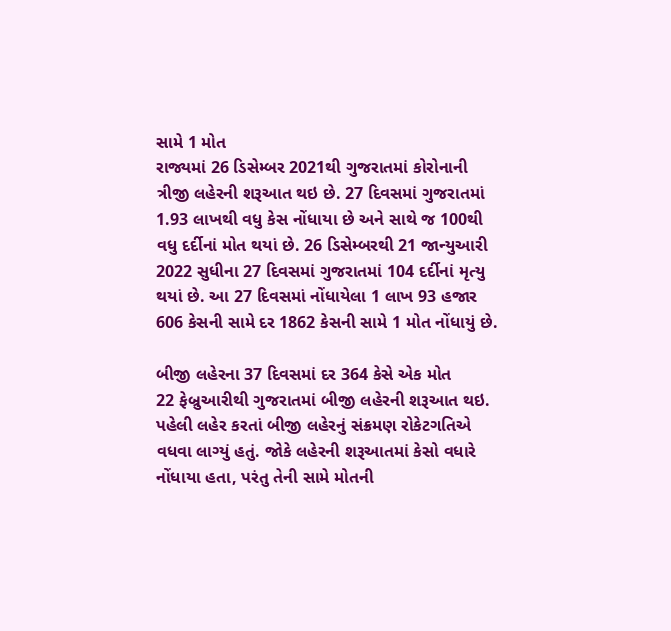સામે 1 મોત
રાજ્યમાં 26 ડિસેમ્બર 2021થી ગુજરાતમાં કોરોનાની ત્રીજી લહેરની શરૂઆત થઇ છે. 27 દિવસમાં ગુજરાતમાં 1.93 લાખથી વધુ કેસ નોંધાયા છે અને સાથે જ 100થી વધુ દર્દીનાં મોત થયાં છે. 26 ડિસેમ્બરથી 21 જાન્યુઆરી 2022 સુધીના 27 દિવસમાં ગુજરાતમાં 104 દર્દીનાં મૃત્યુ થયાં છે. આ 27 દિવસમાં નોંધાયેલા 1 લાખ 93 હજાર 606 કેસની સામે દર 1862 કેસની સામે 1 મોત નોંધાયું છે.

બીજી લહેરના 37 દિવસમાં દર 364 કેસે એક મોત
22 ફેબ્રુઆરીથી ગુજરાતમાં બીજી લહેરની શરૂઆત થઇ. પહેલી લહેર કરતાં બીજી લહેરનું સંક્રમણ રોકેટગતિએ વધવા લાગ્યું હતું. જોકે લહેરની શરૂઆતમાં કેસો વધારે નોંધાયા હતા, પરંતુ તેની સામે મોતની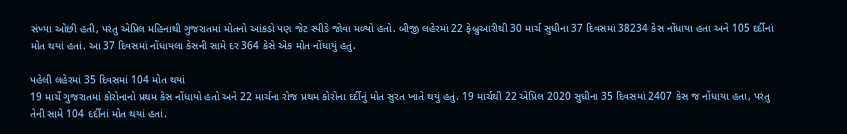સંખ્યા ઓછી હતી, પરંતુ એપ્રિલ મહિનાથી ગુજરાતમાં મોતનો આંકડો પણ જેટ સ્પીડે જોવા મળ્યો હતો. બીજી લહેરમાં 22 ફેબ્રુઆરીથી 30 માર્ચ સુધીના 37 દિવસમાં 38234 કેસ નોંધાયા હતા અને 105 દર્દીનાં મોત થયાં હતાં. આ 37 દિવસમાં નોંધાયલા કેસની સામે દર 364 કેસે એક મોત નોંધાયું હતું.

પહેલી લહેરમાં 35 દિવસમાં 104 મોત થયાં
19 માર્ચે ગુજરાતમાં કોરોનાનો પ્રથમ કેસ નોંધાયો હતો અને 22 માર્ચના રોજ પ્રથમ કોરોના દર્દીનું મોત સુરત ખાતે થયું હતું. 19 માર્ચથી 22 એપ્રિલ 2020 સુધીના 35 દિવસમાં 2407 કેસ જ નોંધાયા હતા, પરંતુ તેની સામે 104 દર્દીનાં મોત થયાં હતાં.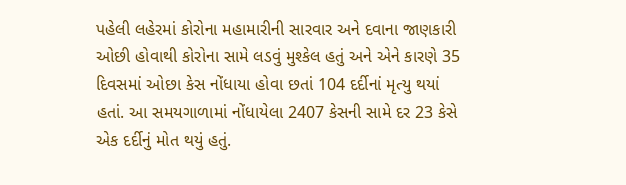પહેલી લહેરમાં કોરોના મહામારીની સારવાર અને દવાના જાણકારી ઓછી હોવાથી કોરોના સામે લડવું મુશ્કેલ હતું અને એને કારણે 35 દિવસમાં ઓછા કેસ નોંધાયા હોવા છતાં 104 દર્દીનાં મૃત્યુ થયાં હતાં. આ સમયગાળામાં નોંધાયેલા 2407 કેસની સામે દર 23 કેસે એક દર્દીનું મોત થયું હતું.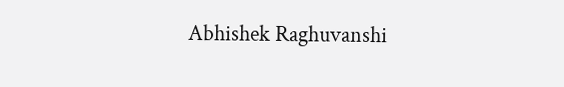Abhishek Raghuvanshi